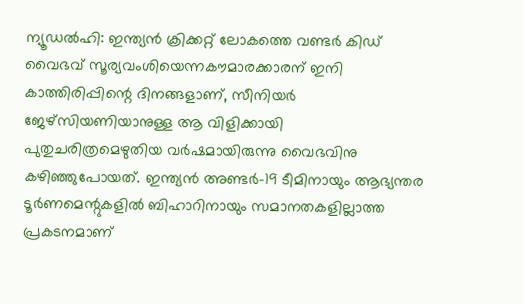ന്യൂഡൽഹി: ഇന്ത്യൻ ക്രിക്കറ്റ് ലോകത്തെ വണ്ടർ കിഡ് വൈഭവ് സൂര്യവംശിയെന്നകൗമാരക്കാരന് ഇനി കാത്തിരിപ്പിന്റെ ദിനങ്ങളാണ്, സീനിയർ ജേഴ്സിയണിയാനുള്ള ആ വിളിക്കായി പുതുചരിത്രമെഴുതിയ വർഷമായിരുന്നു വൈഭവിനു കഴിഞ്ഞുപോയത്. ഇന്ത്യൻ അണ്ടർ-19 ടീമിനായും ആഭ്യന്തര ടൂർണമെന്റുകളിൽ ബിഹാറിനായും സമാനതകളില്ലാത്ത പ്രകടനമാണ്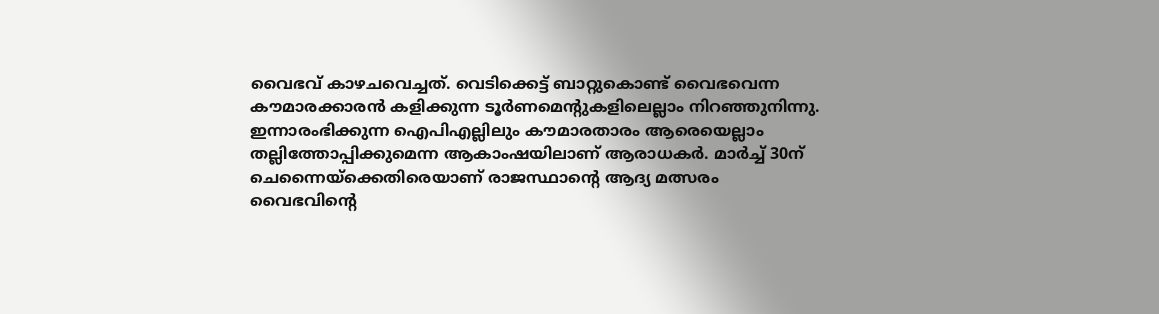വൈഭവ് കാഴചവെച്ചത്. വെടിക്കെട്ട് ബാറ്റുകൊണ്ട് വൈഭവെന്ന കൗമാരക്കാരൻ കളിക്കുന്ന ടൂർണമെന്റുകളിലെല്ലാം നിറഞ്ഞുനിന്നു. ഇന്നാരംഭിക്കുന്ന ഐപിഎല്ലിലും കൗമാരതാരം ആരെയെല്ലാം തല്ലിത്തോപ്പിക്കുമെന്ന ആകാംഷയിലാണ് ആരാധകർ. മാർച്ച് 30ന് ചെന്നൈയ്ക്കെതിരെയാണ് രാജസ്ഥാന്റെ ആദ്യ മത്സരം
വൈഭവിന്റെ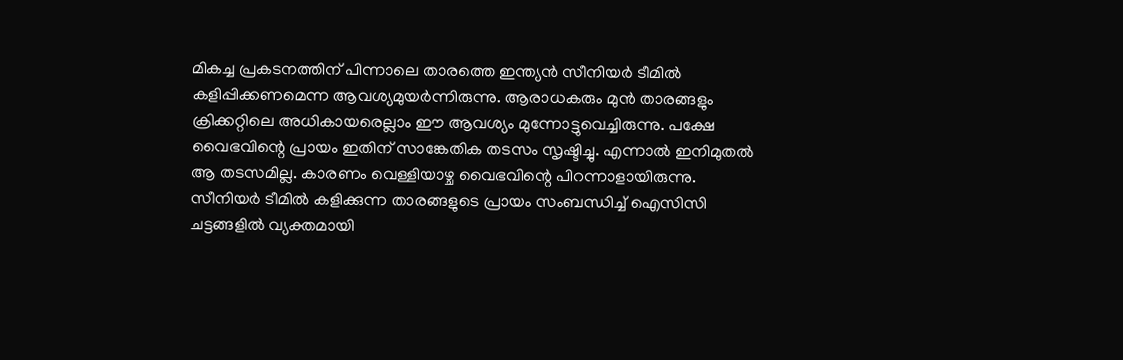മികച്ച പ്രകടനത്തിന് പിന്നാലെ താരത്തെ ഇന്ത്യൻ സീനിയർ ടീമിൽ കളിപ്പിക്കണമെന്ന ആവശ്യമുയർന്നിരുന്നു. ആരാധകരും മുൻ താരങ്ങളും ക്രിക്കറ്റിലെ അധികായരെല്ലാം ഈ ആവശ്യം മുന്നോട്ടുവെച്ചിരുന്നു. പക്ഷേ വൈഭവിന്റെ പ്രായം ഇതിന് സാങ്കേതിക തടസം സൃഷ്ടിച്ചു. എന്നാൽ ഇനിമുതൽ ആ തടസമില്ല. കാരണം വെള്ളിയാഴ്ച വൈഭവിന്റെ പിറന്നാളായിരുന്നു.
സീനിയർ ടീമിൽ കളിക്കുന്ന താരങ്ങളുടെ പ്രായം സംബന്ധിച്ച് ഐസിസി ചട്ടങ്ങളിൽ വ്യക്തമായി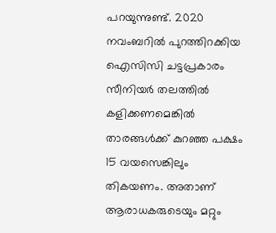പറയുന്നുണ്ട്. 2020 നവംബറിൽ പുറത്തിറക്കിയ ഐസിസി ചട്ടപ്രകാരം സീനിയർ തലത്തിൽ കളിക്കണമെങ്കിൽ താരങ്ങൾക്ക് കുറഞ്ഞ പക്ഷം 15 വയസെങ്കിലും തികയണം. അതാണ് ആരാധകരുടെയും മറ്റും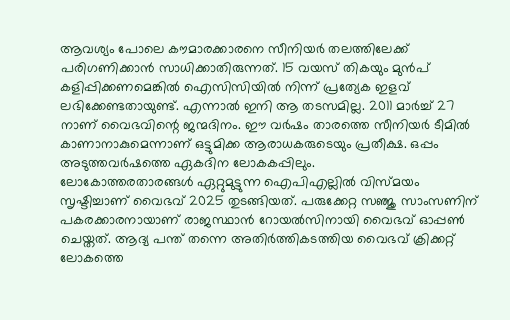ആവശ്യം പോലെ കൗമാരക്കാരനെ സീനിയർ തലത്തിലേക്ക് പരിഗണിക്കാൻ സാധിക്കാതിരുന്നത്. 15 വയസ് തികയും മുൻപ് കളിപ്പിക്കണമെങ്കിൽ ഐസിസിയിൽ നിന്ന് പ്രത്യേക ഇളവ് ലഭിക്കേണ്ടതായുണ്ട്. എന്നാൽ ഇനി ആ തടസമില്ല. 2011 മാർച്ച് 27 നാണ് വൈഭവിന്റെ ജന്മദിനം. ഈ വർഷം താരത്തെ സീനിയർ ടീമിൽ കാണാനാകുമെന്നാണ് ഒട്ടുമിക്ക ആരാധകരുടെയും പ്രതീക്ഷ. ഒപ്പം അടുത്തവർഷത്തെ ഏകദിന ലോകകപ്പിലും.
ലോകോത്തരതാരങ്ങൾ ഏറ്റുമുട്ടുന്ന ഐപിഎല്ലിൽ വിസ്മയം സൃഷ്ടിച്ചാണ് വൈഭവ് 2025 തുടങ്ങിയത്. പരുക്കേറ്റ സഞ്ജു സാംസണിന് പകരക്കാരനായാണ് രാജസ്ഥാൻ റോയൽസിനായി വൈഭവ് ഓപ്പൺ ചെയ്തത്. ആദ്യ പന്ത് തന്നെ അതിർത്തികടത്തിയ വൈഭവ് ക്രിക്കറ്റ് ലോകത്തെ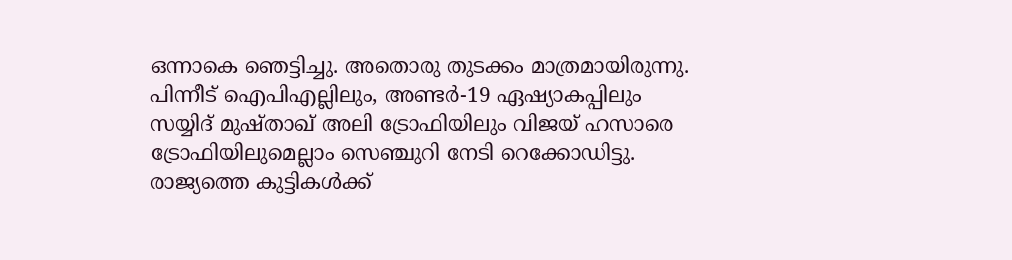ഒന്നാകെ ഞെട്ടിച്ചു. അതൊരു തുടക്കം മാത്രമായിരുന്നു. പിന്നീട് ഐപിഎല്ലിലും, അണ്ടർ-19 ഏഷ്യാകപ്പിലും സയ്യിദ് മുഷ്താഖ് അലി ട്രോഫിയിലും വിജയ് ഹസാരെ ട്രോഫിയിലുമെല്ലാം സെഞ്ചുറി നേടി റെക്കോഡിട്ടു. രാജ്യത്തെ കുട്ടികൾക്ക്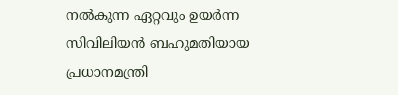നൽകുന്ന ഏറ്റവും ഉയർന്ന സിവിലിയൻ ബഹുമതിയായ പ്രധാനമന്ത്രി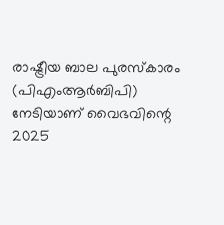രാഷ്ട്രീയ ബാല പുരസ്കാരം (പിഎംആർബിപി) നേടിയാണ് വൈഭവിന്റെ 2025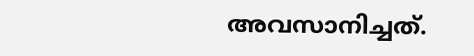അവസാനിച്ചത്.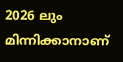2026 ലും മിന്നിക്കാനാണ്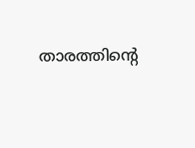താരത്തിന്റെ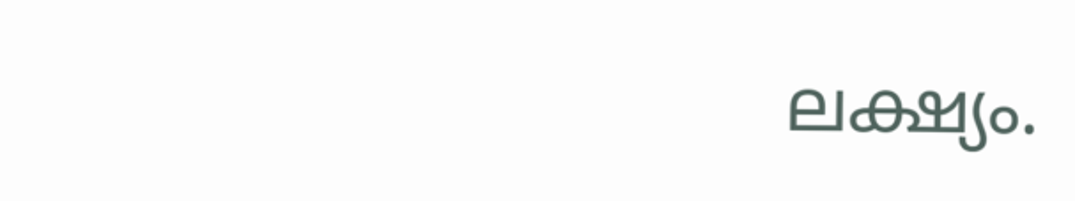ലക്ഷ്യം.